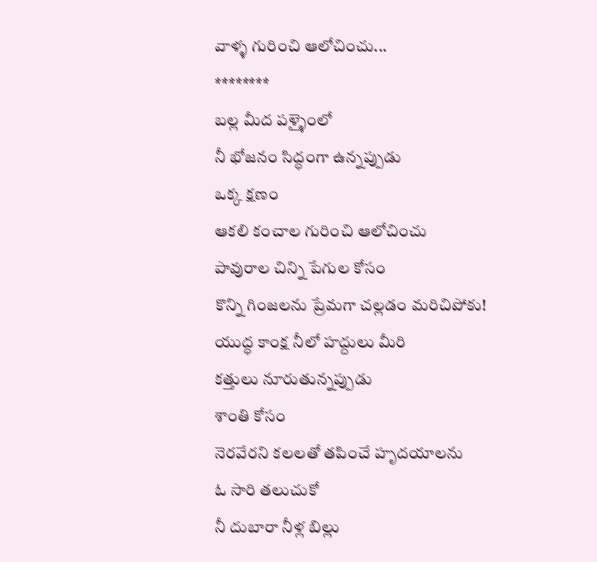వాళ్ళ గురించి ఆలోచించు...
********
బల్ల మీద పళ్ళైంలో
నీ భోజనం సిద్ధంగా ఉన్నప్పుడు
ఒక్క క్షణం
ఆకలి కంచాల గురించి ఆలోచించు
పావురాల చిన్ని పేగుల కోసం
కొన్ని గింజలను ప్రేమగా చల్లడం మరిచిపోకు!
యుద్ధ కాంక్ష నీలో హద్దులు మీరి
కత్తులు నూరుతున్నప్పుడు
శాంతి కోసం
నెరవేరని కలలతో తపించే హృదయాలను
ఓ సారి తలుచుకో
నీ దుబారా నీళ్ల బిల్లు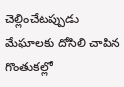చెల్లించేటప్పుడు
మేఘాలకు దోసిలి చాపిన గొంతుకల్లో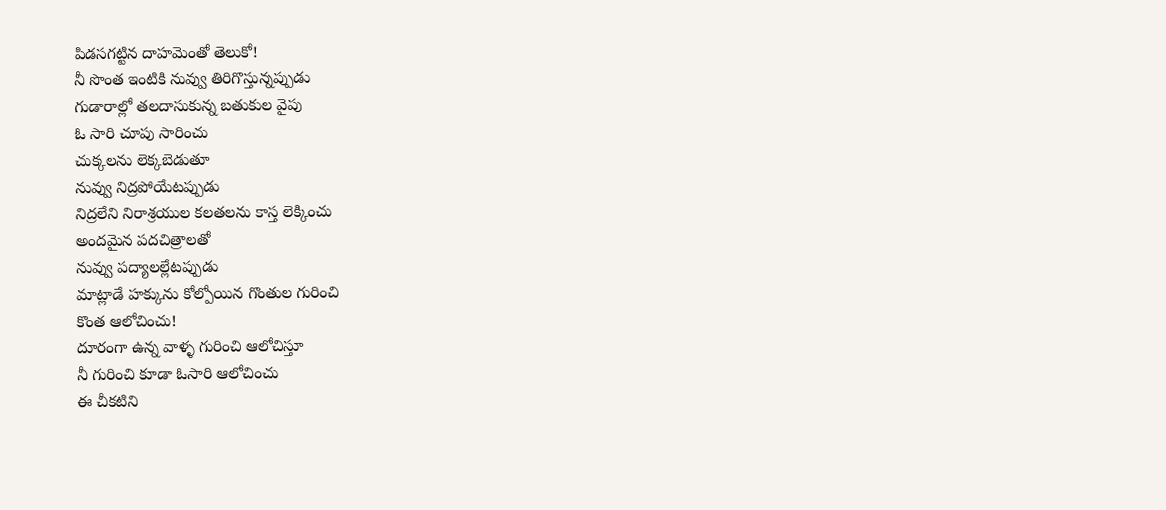పిడసగట్టిన దాహమెంతో తెలుకో!
నీ సొంత ఇంటికి నువ్వు తిరిగొస్తున్నప్పుడు
గుడారాల్లో తలదాసుకున్న బతుకుల వైపు
ఓ సారి చూపు సారించు
చుక్కలను లెక్కబెడుతూ
నువ్వు నిద్రపోయేటప్పుడు
నిద్రలేని నిరాశ్రయుల కలతలను కాస్త లెక్కించు
అందమైన పదచిత్రాలతో
నువ్వు పద్యాలల్లేటప్పుడు
మాట్లాడే హక్కును కోల్పోయిన గొంతుల గురించి
కొంత ఆలోచించు!
దూరంగా ఉన్న వాళ్ళ గురించి ఆలోచిస్తూ
నీ గురించి కూడా ఓసారి ఆలోచించు
ఈ చీకటిని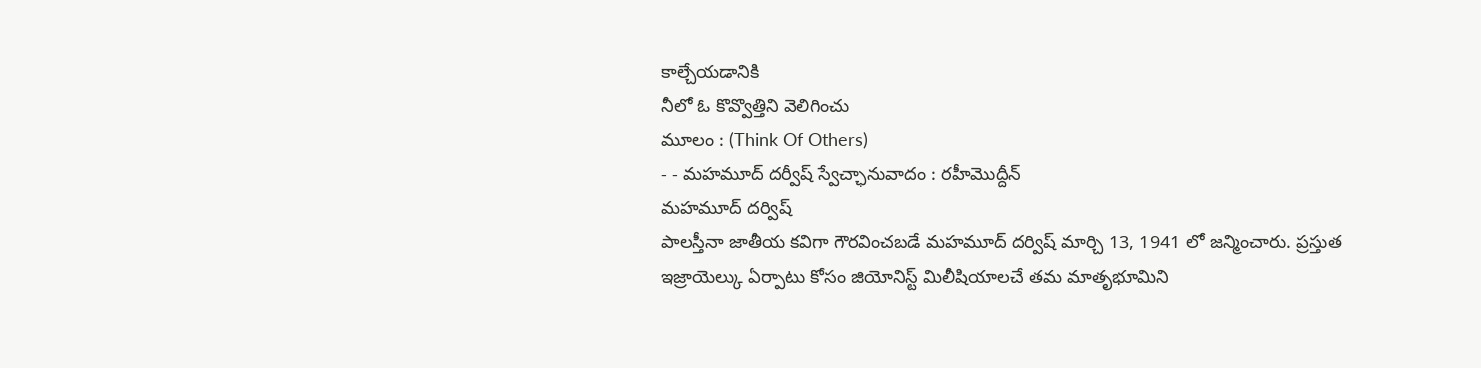కాల్చేయడానికి
నీలో ఓ కొవ్వొత్తిని వెలిగించు
మూలం : (Think Of Others)
- - మహమూద్ దర్వీష్ స్వేచ్ఛానువాదం : రహీమొద్దీన్
మహమూద్ దర్విష్
పాలస్తీనా జాతీయ కవిగా గౌరవించబడే మహమూద్ దర్విష్ మార్చి 13, 1941 లో జన్మించారు. ప్రస్తుత ఇజ్రాయెల్కు ఏర్పాటు కోసం జియోనిస్ట్ మిలీషియాలచే తమ మాతృభూమిని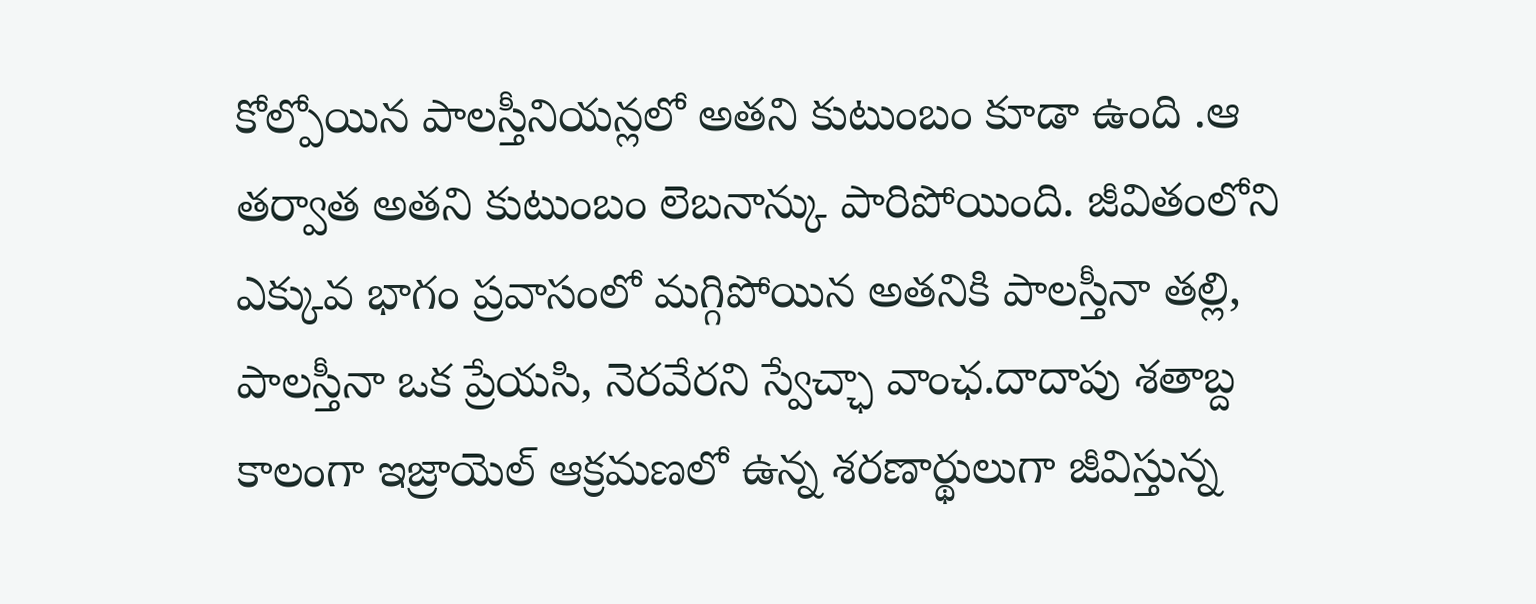కోల్పోయిన పాలస్తీనియన్లలో అతని కుటుంబం కూడా ఉంది .ఆ తర్వాత అతని కుటుంబం లెబనాన్కు పారిపోయింది. జీవితంలోని ఎక్కువ భాగం ప్రవాసంలో మగ్గిపోయిన అతనికి పాలస్తీనా తల్లి, పాలస్తీనా ఒక ప్రేయసి, నెరవేరని స్వేచ్ఛా వాంఛ.దాదాపు శతాబ్ద కాలంగా ఇజ్రాయెల్ ఆక్రమణలో ఉన్న శరణార్థులుగా జీవిస్తున్న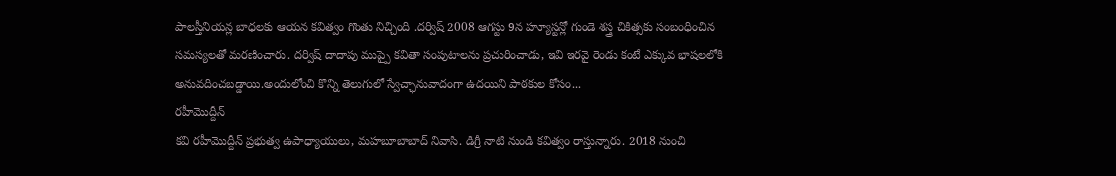పాలస్తీనియన్ల బాధలకు ఆయన కవిత్వం గొంతు నిచ్చింది .దర్విష్ 2008 ఆగస్టు 9న హ్యూస్టన్లో గుండె శస్త్ర చికిత్సకు సంబంధించిన సమస్యలతో మరణించారు. దర్విష్ దాదాపు ముప్పై కవితా సంపుటాలను ప్రచురించాడు, ఇవి ఇరవై రెండు కంటే ఎక్కువ భాషలలోకి అనువదించబడ్డాయి.అందులోంచి కొన్ని తెలుగులో స్వేచ్ఛానువాదంగా ఉదయిని పాఠకుల కోసం...
రహీమొద్దీన్
కవి రహీమొద్దీన్ ప్రభుత్వ ఉపాధ్యాయులు, మహబూబాబాద్ నివాసి. డిగ్రీ నాటి నుండి కవిత్వం రాస్తున్నారు. 2018 నుంచి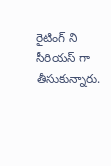రైటింగ్ ని సీరియస్ గా తీసుకున్నారు.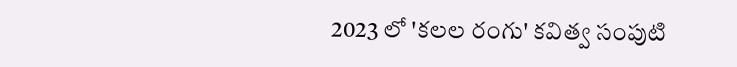2023 లో 'కలల రంగు' కవిత్వ సంపుటి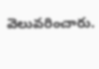వెలువరించారు.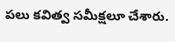పలు కవిత్వ సమీక్షలూ చేశారు.